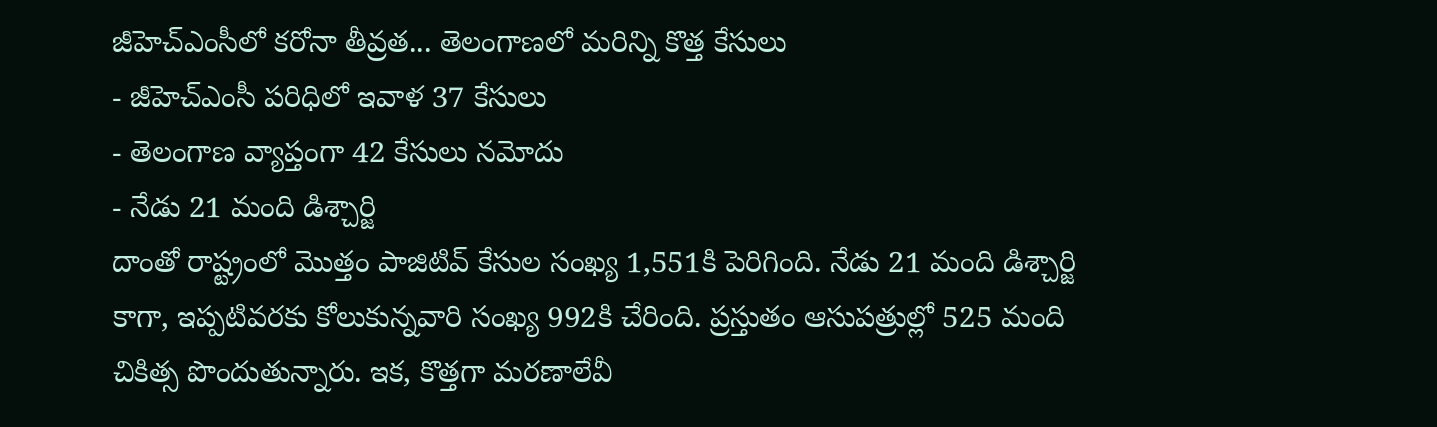జీహెచ్ఎంసీలో కరోనా తీవ్రత... తెలంగాణలో మరిన్ని కొత్త కేసులు
- జీహెచ్ఎంసీ పరిధిలో ఇవాళ 37 కేసులు
- తెలంగాణ వ్యాప్తంగా 42 కేసులు నమోదు
- నేడు 21 మంది డిశ్చార్జి
దాంతో రాష్ట్రంలో మొత్తం పాజిటివ్ కేసుల సంఖ్య 1,551కి పెరిగింది. నేడు 21 మంది డిశ్చార్జి కాగా, ఇప్పటివరకు కోలుకున్నవారి సంఖ్య 992కి చేరింది. ప్రస్తుతం ఆసుపత్రుల్లో 525 మంది చికిత్స పొందుతున్నారు. ఇక, కొత్తగా మరణాలేవీ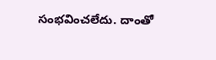సంభవించలేదు. దాంతో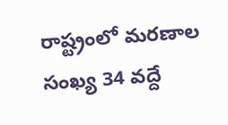రాష్ట్రంలో మరణాల సంఖ్య 34 వద్దే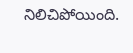నిలిచిపోయింది.